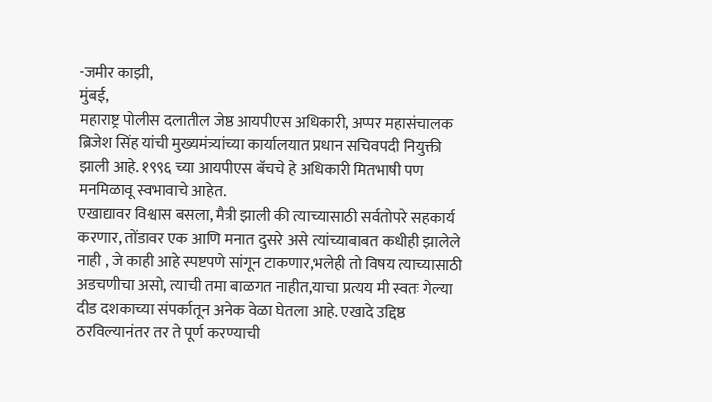-जमीर काझी,
मुंबई,
महाराष्ट्र पोलीस दलातील जेष्ठ आयपीएस अधिकारी, अप्पर महासंचालक ब्रिजेश सिंह यांची मुख्यमंत्र्यांच्या कार्यालयात प्रधान सचिवपदी नियुक्ती झाली आहे. १९९६ च्या आयपीएस बॅचचे हे अधिकारी मितभाषी पण मनमिळावू स्वभावाचे आहेत.
एखाद्यावर विश्वास बसला, मैत्री झाली की त्याच्यासाठी सर्वतोपरे सहकार्य करणार, तोंडावर एक आणि मनात दुसरे असे त्यांच्याबाबत कधीही झालेले नाही , जे काही आहे स्पष्टपणे सांगून टाकणार,भलेही तो विषय त्याच्यासाठी अडचणीचा असो, त्याची तमा बाळगत नाहीत,याचा प्रत्यय मी स्वतः गेल्या दीड दशकाच्या संपर्कातून अनेक वेळा घेतला आहे. एखादे उद्दिष्ठ ठरविल्यानंतर तर ते पूर्ण करण्याची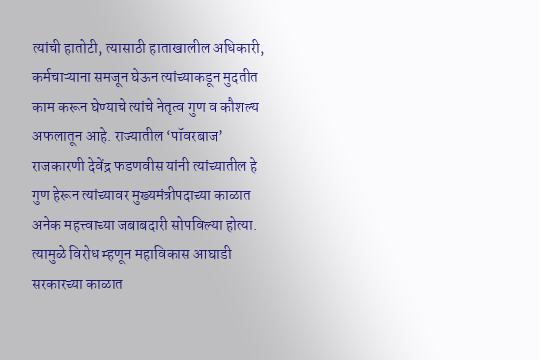त्यांची हातोटी, त्यासाठी हाताखालील अधिकारी, कर्मचाऱ्याना समजून घेऊन त्यांच्याकडून मुदतीत काम करून घेण्याचे त्यांचे नेतृत्व गुण व कौशल्य अफलातून आहे. राज्यातील ‘पॉवरबाज’ राजकारणी देवेंद्र फडणवीस यांनी त्यांच्यातील हे गुण हेरून त्यांच्यावर मुख्यमंत्रीपदाच्या काळात अनेक महत्त्वाच्या जबाबदारी सोपविल्या होत्या.
त्यामुळे विरोध म्हणून महाविकास आघाडी सरकारच्या काळात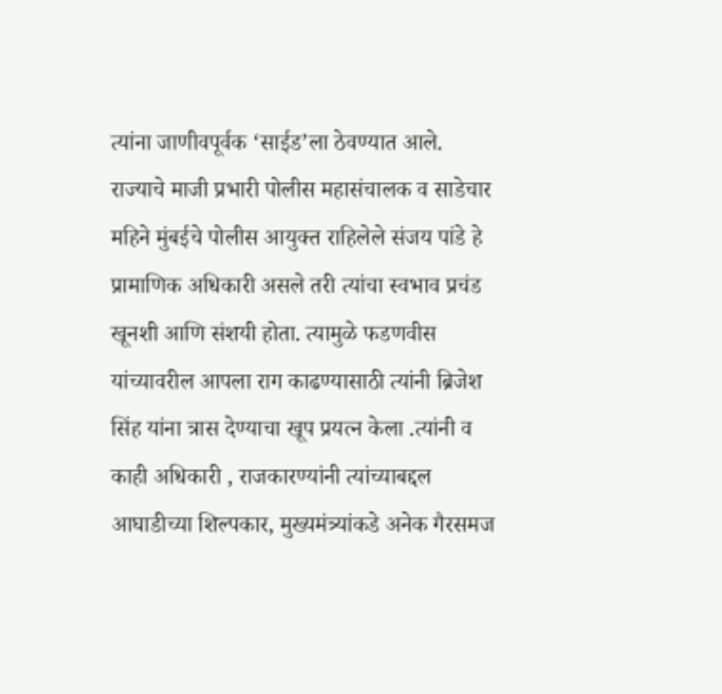त्यांना जाणीवपूर्वक ‘साईड’ला ठेवण्यात आले. राज्याचे माजी प्रभारी पोलीस महासंचालक व साडेचार महिने मुंबईचे पोलीस आयुक्त राहिलेले संजय पांडे हे प्रामाणिक अधिकारी असले तरी त्यांचा स्वभाव प्रचंड खूनशी आणि संशयी होता. त्यामुळे फडणवीस यांच्यावरील आपला राग काढण्यासाठी त्यांनी ब्रिजेश सिंह यांना त्रास देण्याचा खूप प्रयत्न केला .त्यांनी व काही अधिकारी , राजकारण्यांनी त्यांच्याबद्दल आघाडीच्या शिल्पकार, मुख्यमंत्र्यांकडे अनेक गैरसमज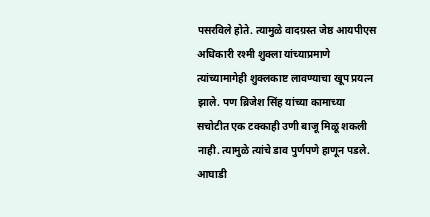पसरविले होते. त्यामुळे वादग्रस्त जेष्ठ आयपीएस अधिकारी रश्मी शुक्ला यांच्याप्रमाणे त्यांच्यामागेही शुक्लकाष्ट लावण्याचा खूप प्रयत्न झाले. पण ब्रिजेश सिंह यांच्या कामाच्या सचोटीत एक टक्काही उणी बाजू मिळू शकली नाही. त्यामुळे त्यांचे डाव पुर्णपणे हाणून पडले. आघाडी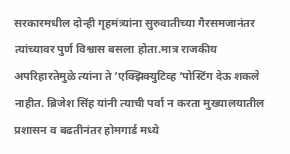सरकारमधील दोन्ही गृहमंत्र्यांना सुरुवातीच्या गैरसमजानंतर त्यांच्यावर पुर्ण विश्वास बसला होता.मात्र राजकीय अपरिहारतेमुळे त्यांना ते ‘एक्झिक्युटिव्ह ‘पोस्टिंग देऊ शकले नाहीत. ब्रिजेश सिंह यांनी त्याची पर्वा न करता मुख्यालयातील प्रशासन व बढतीनंतर होमगार्ड मध्ये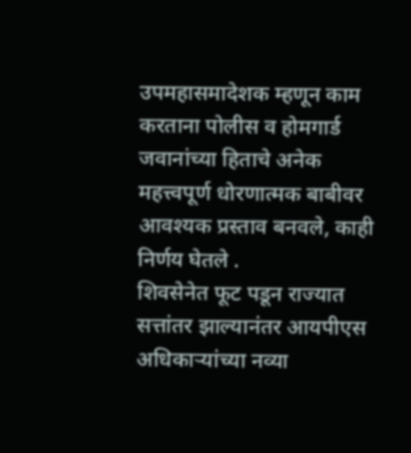उपमहासमादेशक म्हणून काम करताना पोलीस व होमगार्ड जवानांच्या हिताचे अनेक महत्त्वपूर्ण धोरणात्मक बाबीवर आवश्यक प्रस्ताव बनवले, काही निर्णय घेतले .
शिवसेनेत फूट पडून राज्यात सत्तांतर झाल्यानंतर आयपीएस अधिकाऱ्यांच्या नव्या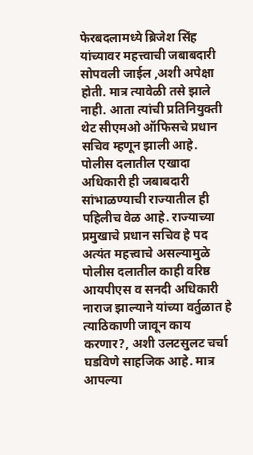फेरबदलामध्ये ब्रिजेश सिंह यांच्यावर महत्त्वाची जबाबदारी सोपवली जाईल ,अशी अपेक्षा होती. मात्र त्यावेळी तसे झाले नाही. आता त्यांची प्रतिनियुक्ती थेट सीएमओ ऑफिसचे प्रधान सचिव म्हणून झाली आहे. पोलीस दलातील एखादा अधिकारी ही जबाबदारी सांभाळण्याची राज्यातील ही पहिलीच वेळ आहे. राज्याच्या प्रमुखाचे प्रधान सचिव हे पद अत्यंत महत्त्वाचे असल्यामुळे पोलीस दलातील काही वरिष्ठ आयपीएस व सनदी अधिकारी नाराज झाल्याने यांच्या वर्तुळात हे त्याठिकाणी जावून काय करणार?, अशी उलटसुलट चर्चा घडविणे साहजिक आहे. मात्र आपल्या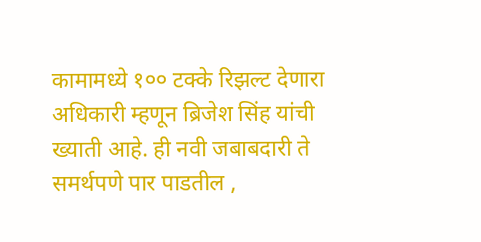कामामध्ये १०० टक्के रिझल्ट देणारा अधिकारी म्हणून ब्रिजेश सिंह यांची ख्याती आहे. ही नवी जबाबदारी ते समर्थपणे पार पाडतील ,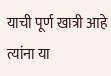याची पूर्ण खात्री आहे त्यांना या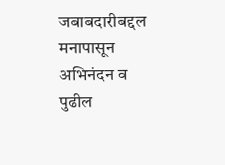जबाबदारीबद्दल मनापासून अभिनंदन व पुढील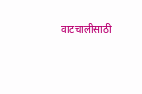वाटचालीसाठी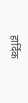हार्दिक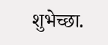शुभेच्छा.